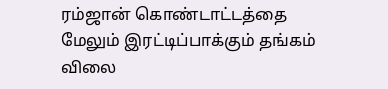ரம்ஜான் கொண்டாட்டத்தை மேலும் இரட்டிப்பாக்கும் தங்கம் விலை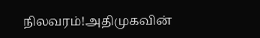நிலவரம்!அதிமுகவின்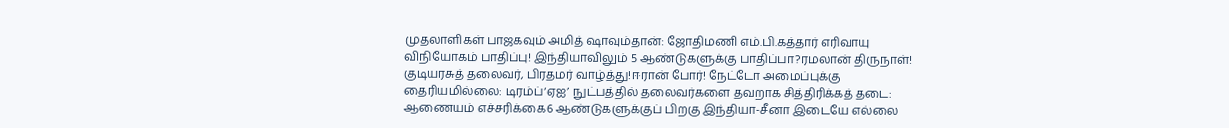முதலாளிகள் பாஜகவும் அமித் ஷாவும்தான்: ஜோதிமணி எம்.பி.கத்தார் எரிவாயு விநியோகம் பாதிப்பு! இந்தியாவிலும் 5 ஆண்டுகளுக்கு பாதிப்பா?ரமலான் திருநாள்! குடியரசுத் தலைவர், பிரதமர் வாழ்த்து!ஈரான் போர்! நேட்டோ அமைப்புக்கு தைரியமில்லை: டிரம்ப்‘ஏஐ’ நுட்பத்தில் தலைவர்களை தவறாக சித்திரிக்கத் தடை: ஆணையம் எச்சரிக்கை6 ஆண்டுகளுக்குப் பிறகு இந்தியா-சீனா இடையே எல்லை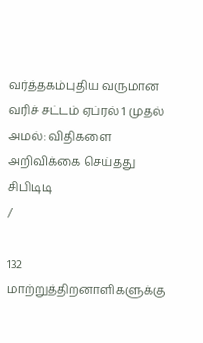வர்த்தகம்புதிய வருமான வரிச் சட்டம் ஏப்ரல் 1 முதல் அமல்: விதிகளை அறிவிக்கை செய்தது சிபிடிடி
/

132 மாற்றுத்திறனாளிகளுக்கு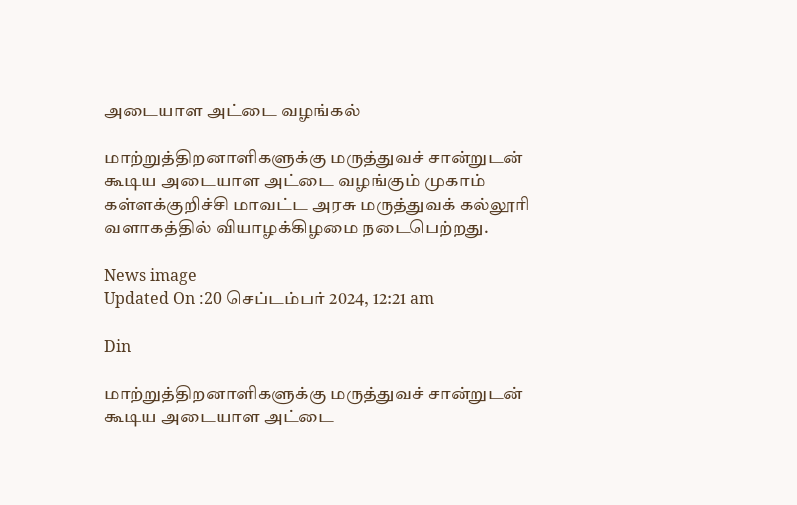அடையாள அட்டை வழங்கல்

மாற்றுத்திறனாளிகளுக்கு மருத்துவச் சான்றுடன் கூடிய அடையாள அட்டை வழங்கும் முகாம் கள்ளக்குறிச்சி மாவட்ட அரசு மருத்துவக் கல்லூரி வளாகத்தில் வியாழக்கிழமை நடைபெற்றது.

News image
Updated On :20 செப்டம்பர் 2024, 12:21 am

Din

மாற்றுத்திறனாளிகளுக்கு மருத்துவச் சான்றுடன் கூடிய அடையாள அட்டை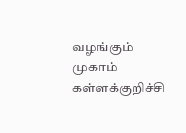வழங்கும் முகாம் கள்ளக்குறிச்சி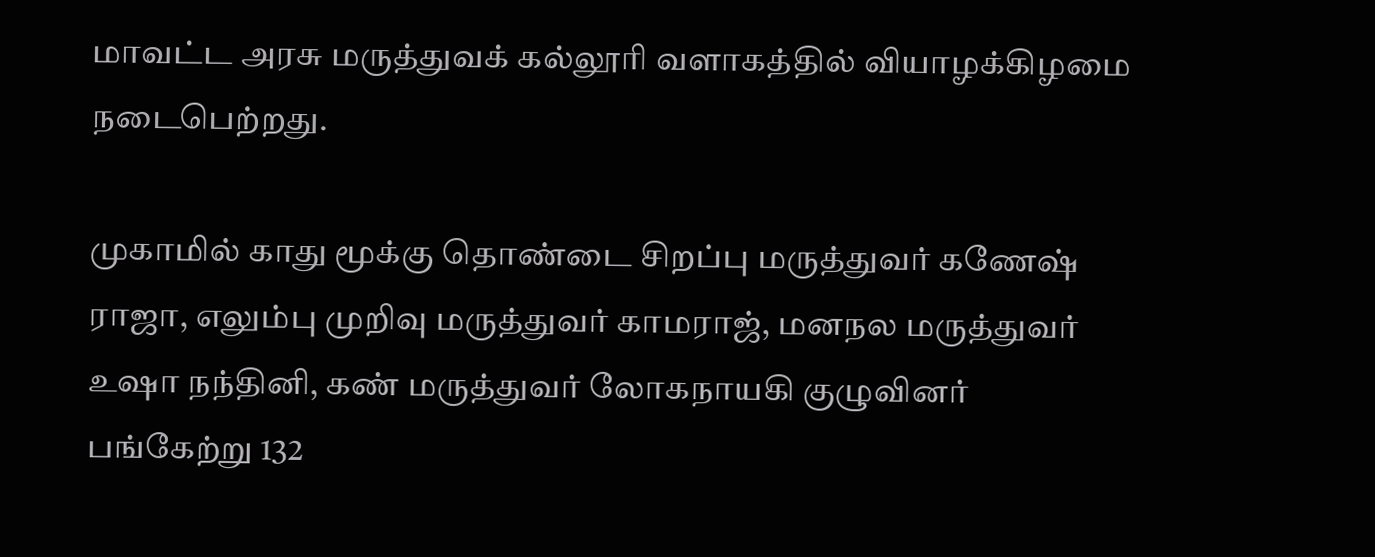மாவட்ட அரசு மருத்துவக் கல்லூரி வளாகத்தில் வியாழக்கிழமை நடைபெற்றது.

முகாமில் காது மூக்கு தொண்டை சிறப்பு மருத்துவர் கணேஷ் ராஜா, எலும்பு முறிவு மருத்துவர் காமராஜ், மனநல மருத்துவர் உஷா நந்தினி, கண் மருத்துவர் லோகநாயகி குழுவினர் பங்கேற்று 132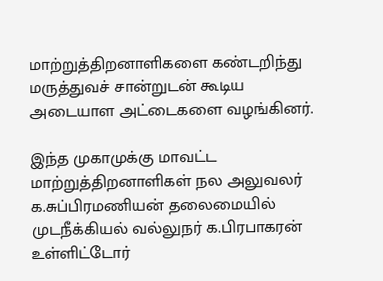மாற்றுத்திறனாளிகளை கண்டறிந்து மருத்துவச் சான்றுடன் கூடிய அடையாள அட்டைகளை வழங்கினர்.

இந்த முகாமுக்கு மாவட்ட மாற்றுத்திறனாளிகள் நல அலுவலர் க.சுப்பிரமணியன் தலைமையில் முடநீக்கியல் வல்லுநர் க.பிரபாகரன் உள்ளிட்டோர்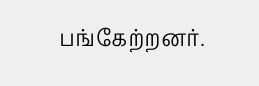பங்கேற்றனர்.